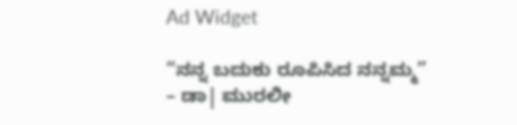Ad Widget

“ನನ್ನ ಬದುಕು ರೂಪಿಸಿದ ನನ್ನಮ್ಮ” – ಡಾ| ಮುರಲೀ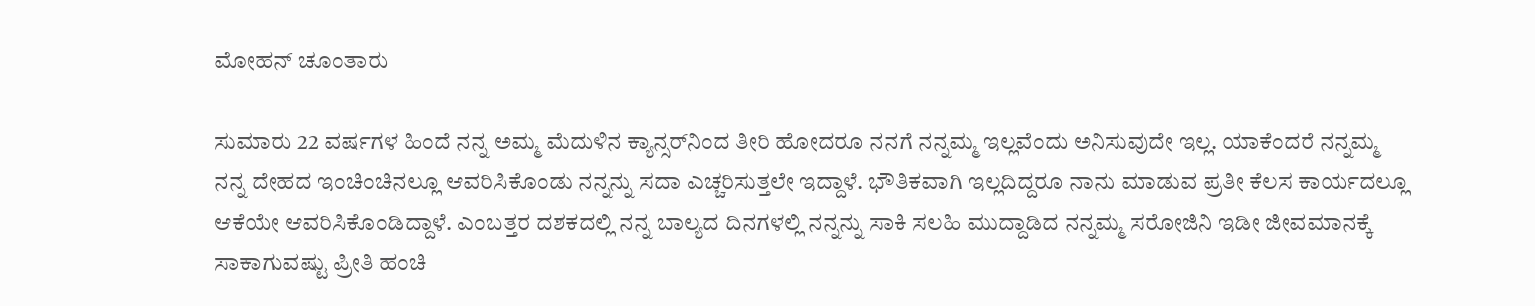ಮೋಹನ್ ಚೂಂತಾರು

ಸುಮಾರು 22 ವರ್ಷಗಳ ಹಿಂದೆ ನನ್ನ ಅಮ್ಮ ಮೆದುಳಿನ ಕ್ಯಾನ್ಸರ್‌ನಿಂದ ತೀರಿ ಹೋದರೂ ನನಗೆ ನನ್ನಮ್ಮ ಇಲ್ಲವೆಂದು ಅನಿಸುವುದೇ ಇಲ್ಲ. ಯಾಕೆಂದರೆ ನನ್ನಮ್ಮ ನನ್ನ ದೇಹದ ಇಂಚಿಂಚಿನಲ್ಲೂ ಆವರಿಸಿಕೊಂಡು ನನ್ನನ್ನು ಸದಾ ಎಚ್ಚರಿಸುತ್ತಲೇ ಇದ್ದಾಳೆ. ಭೌತಿಕವಾಗಿ ಇಲ್ಲದಿದ್ದರೂ ನಾನು ಮಾಡುವ ಪ್ರತೀ ಕೆಲಸ ಕಾರ್ಯದಲ್ಲೂ ಆಕೆಯೇ ಆವರಿಸಿಕೊಂಡಿದ್ದಾಳೆ. ಎಂಬತ್ತರ ದಶಕದಲ್ಲಿ ನನ್ನ ಬಾಲ್ಯದ ದಿನಗಳಲ್ಲಿ ನನ್ನನ್ನು ಸಾಕಿ ಸಲಹಿ ಮುದ್ದಾಡಿದ ನನ್ನಮ್ಮ ಸರೋಜಿನಿ ಇಡೀ ಜೀವಮಾನಕ್ಕೆ ಸಾಕಾಗುವಷ್ಟು ಪ್ರೀತಿ ಹಂಚಿ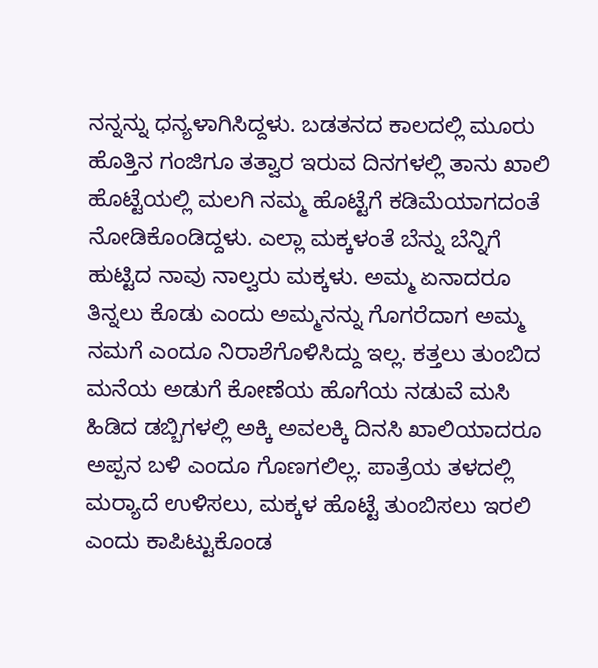ನನ್ನನ್ನು ಧನ್ಯಳಾಗಿಸಿದ್ದಳು. ಬಡತನದ ಕಾಲದಲ್ಲಿ ಮೂರು ಹೊತ್ತಿನ ಗಂಜಿಗೂ ತತ್ವಾರ ಇರುವ ದಿನಗಳಲ್ಲಿ ತಾನು ಖಾಲಿ ಹೊಟ್ಟೆಯಲ್ಲಿ ಮಲಗಿ ನಮ್ಮ ಹೊಟ್ಟೆಗೆ ಕಡಿಮೆಯಾಗದಂತೆ ನೋಡಿಕೊಂಡಿದ್ದಳು. ಎಲ್ಲಾ ಮಕ್ಕಳಂತೆ ಬೆನ್ನು ಬೆನ್ನಿಗೆ ಹುಟ್ಟಿದ ನಾವು ನಾಲ್ವರು ಮಕ್ಕಳು. ಅಮ್ಮ ಏನಾದರೂ ತಿನ್ನಲು ಕೊಡು ಎಂದು ಅಮ್ಮನನ್ನು ಗೊಗರೆದಾಗ ಅಮ್ಮ ನಮಗೆ ಎಂದೂ ನಿರಾಶೆಗೊಳಿಸಿದ್ದು ಇಲ್ಲ. ಕತ್ತಲು ತುಂಬಿದ ಮನೆಯ ಅಡುಗೆ ಕೋಣೆಯ ಹೊಗೆಯ ನಡುವೆ ಮಸಿ ಹಿಡಿದ ಡಬ್ಬಿಗಳಲ್ಲಿ ಅಕ್ಕಿ ಅವಲಕ್ಕಿ ದಿನಸಿ ಖಾಲಿಯಾದರೂ ಅಪ್ಪನ ಬಳಿ ಎಂದೂ ಗೊಣಗಲಿಲ್ಲ. ಪಾತ್ರೆಯ ತಳದಲ್ಲಿ ಮರ‍್ಯಾದೆ ಉಳಿಸಲು, ಮಕ್ಕಳ ಹೊಟ್ಟೆ ತುಂಬಿಸಲು ಇರಲಿ ಎಂದು ಕಾಪಿಟ್ಟುಕೊಂಡ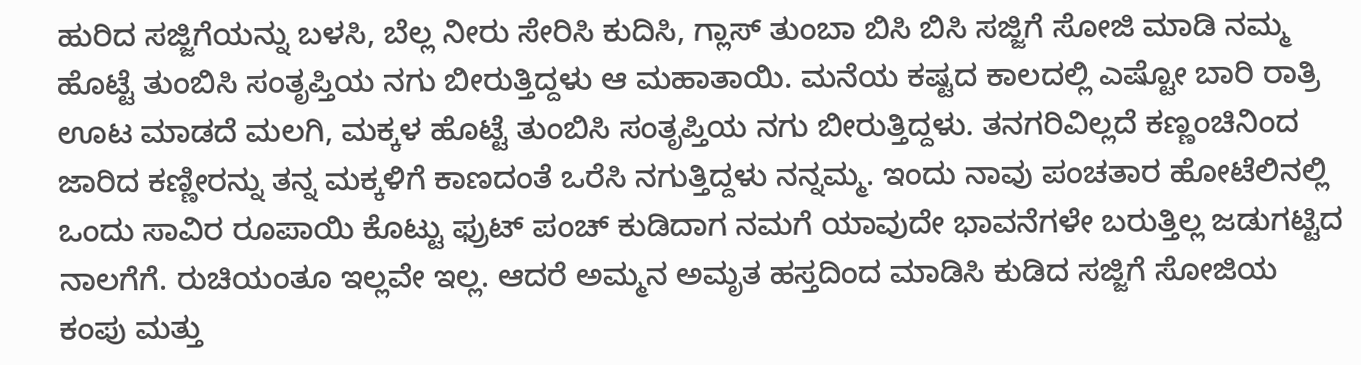ಹುರಿದ ಸಜ್ಜಿಗೆಯನ್ನು ಬಳಸಿ, ಬೆಲ್ಲ ನೀರು ಸೇರಿಸಿ ಕುದಿಸಿ, ಗ್ಲಾಸ್‌ ತುಂಬಾ ಬಿಸಿ ಬಿಸಿ ಸಜ್ಜಿಗೆ ಸೋಜಿ ಮಾಡಿ ನಮ್ಮ ಹೊಟ್ಟೆ ತುಂಬಿಸಿ ಸಂತೃಪ್ತಿಯ ನಗು ಬೀರುತ್ತಿದ್ದಳು ಆ ಮಹಾತಾಯಿ. ಮನೆಯ ಕಷ್ಟದ ಕಾಲದಲ್ಲಿ ಎಷ್ಟೋ ಬಾರಿ ರಾತ್ರಿ ಊಟ ಮಾಡದೆ ಮಲಗಿ, ಮಕ್ಕಳ ಹೊಟ್ಟೆ ತುಂಬಿಸಿ ಸಂತೃಪ್ತಿಯ ನಗು ಬೀರುತ್ತಿದ್ದಳು. ತನಗರಿವಿಲ್ಲದೆ ಕಣ್ಣಂಚಿನಿಂದ ಜಾರಿದ ಕಣ್ಣೀರನ್ನು ತನ್ನ ಮಕ್ಕಳಿಗೆ ಕಾಣದಂತೆ ಒರೆಸಿ ನಗುತ್ತಿದ್ದಳು ನನ್ನಮ್ಮ. ಇಂದು ನಾವು ಪಂಚತಾರ ಹೋಟೆಲಿನಲ್ಲಿ ಒಂದು ಸಾವಿರ ರೂಪಾಯಿ ಕೊಟ್ಟು ಫ್ರುಟ್ ಪಂಚ್ ಕುಡಿದಾಗ ನಮಗೆ ಯಾವುದೇ ಭಾವನೆಗಳೇ ಬರುತ್ತಿಲ್ಲ ಜಡುಗಟ್ಟಿದ ನಾಲಗೆಗೆ. ರುಚಿಯಂತೂ ಇಲ್ಲವೇ ಇಲ್ಲ. ಆದರೆ ಅಮ್ಮನ ಅಮೃತ ಹಸ್ತದಿಂದ ಮಾಡಿಸಿ ಕುಡಿದ ಸಜ್ಜಿಗೆ ಸೋಜಿಯ ಕಂಪು ಮತ್ತು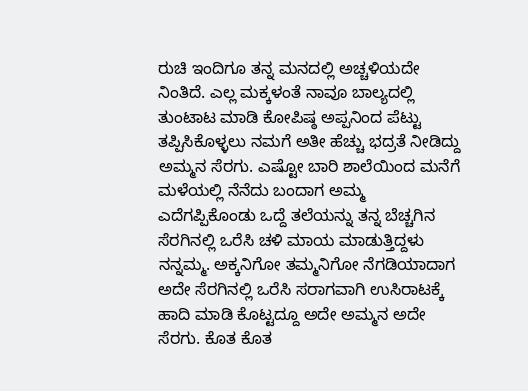ರುಚಿ ಇಂದಿಗೂ ತನ್ನ ಮನದಲ್ಲಿ ಅಚ್ಚಳಿಯದೇ ನಿಂತಿದೆ. ಎಲ್ಲ ಮಕ್ಕಳಂತೆ ನಾವೂ ಬಾಲ್ಯದಲ್ಲಿ ತುಂಟಾಟ ಮಾಡಿ ಕೋಪಿಷ್ಠ ಅಪ್ಪನಿಂದ ಪೆಟ್ಟು ತಪ್ಪಿಸಿಕೊಳ್ಳಲು ನಮಗೆ ಅತೀ ಹೆಚ್ಚು ಭದ್ರತೆ ನೀಡಿದ್ದು ಅಮ್ಮನ ಸೆರಗು. ಎಷ್ಟೋ ಬಾರಿ ಶಾಲೆಯಿಂದ ಮನೆಗೆ ಮಳೆಯಲ್ಲಿ ನೆನೆದು ಬಂದಾಗ ಅಮ್ಮ ಎದೆಗಪ್ಪಿಕೊಂಡು ಒದ್ದೆ ತಲೆಯನ್ನು ತನ್ನ ಬೆಚ್ಚಗಿನ ಸೆರಗಿನಲ್ಲಿ ಒರೆಸಿ ಚಳಿ ಮಾಯ ಮಾಡುತ್ತಿದ್ದಳು ನನ್ನಮ್ಮ. ಅಕ್ಕನಿಗೋ ತಮ್ಮನಿಗೋ ನೆಗಡಿಯಾದಾಗ ಅದೇ ಸೆರಗಿನಲ್ಲಿ ಒರೆಸಿ ಸರಾಗವಾಗಿ ಉಸಿರಾಟಕ್ಕೆ ಹಾದಿ ಮಾಡಿ ಕೊಟ್ಟದ್ದೂ ಅದೇ ಅಮ್ಮನ ಅದೇ ಸೆರಗು. ಕೊತ ಕೊತ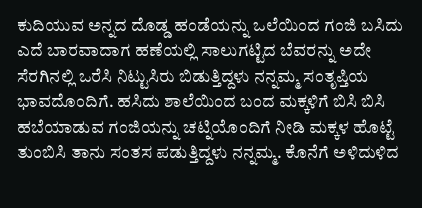ಕುದಿಯುವ ಅನ್ನದ ದೊಡ್ಡ ಹಂಡೆಯನ್ನು ಒಲೆಯಿಂದ ಗಂಜಿ ಬಸಿದು ಎದೆ ಬಾರವಾದಾಗ ಹಣೆಯಲ್ಲಿ ಸಾಲುಗಟ್ಟಿದ ಬೆವರನ್ನು ಅದೇ ಸೆರಗಿನಲ್ಲಿ ಒರೆಸಿ ನಿಟ್ಟುಸಿರು ಬಿಡುತ್ತಿದ್ದಳು ನನ್ನಮ್ಮ ಸಂತೃಪ್ತಿಯ ಭಾವದೊಂದಿಗೆ. ಹಸಿದು ಶಾಲೆಯಿಂದ ಬಂದ ಮಕ್ಕಳಿಗೆ ಬಿಸಿ ಬಿಸಿ ಹಬೆಯಾಡುವ ಗಂಜಿಯನ್ನು ಚಟ್ನಿಯೊಂದಿಗೆ ನೀಡಿ ಮಕ್ಕಳ ಹೊಟ್ಟೆ ತುಂಬಿಸಿ ತಾನು ಸಂತಸ ಪಡುತ್ತಿದ್ದಳು ನನ್ನಮ್ಮ. ಕೊನೆಗೆ ಅಳಿದುಳಿದ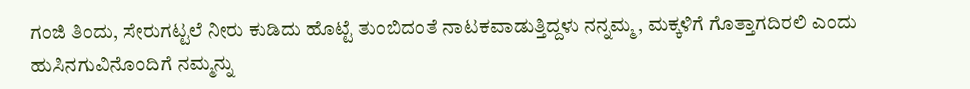ಗಂಜಿ ತಿಂದು, ಸೇರುಗಟ್ಟಲೆ ನೀರು ಕುಡಿದು ಹೊಟ್ಟೆ ತುಂಬಿದಂತೆ ನಾಟಕವಾಡುತ್ತಿದ್ದಳು ನನ್ನಮ್ಮ, ಮಕ್ಕಳಿಗೆ ಗೊತ್ತಾಗದಿರಲಿ ಎಂದು ಹುಸಿನಗುವಿನೊಂದಿಗೆ ನಮ್ಮನ್ನು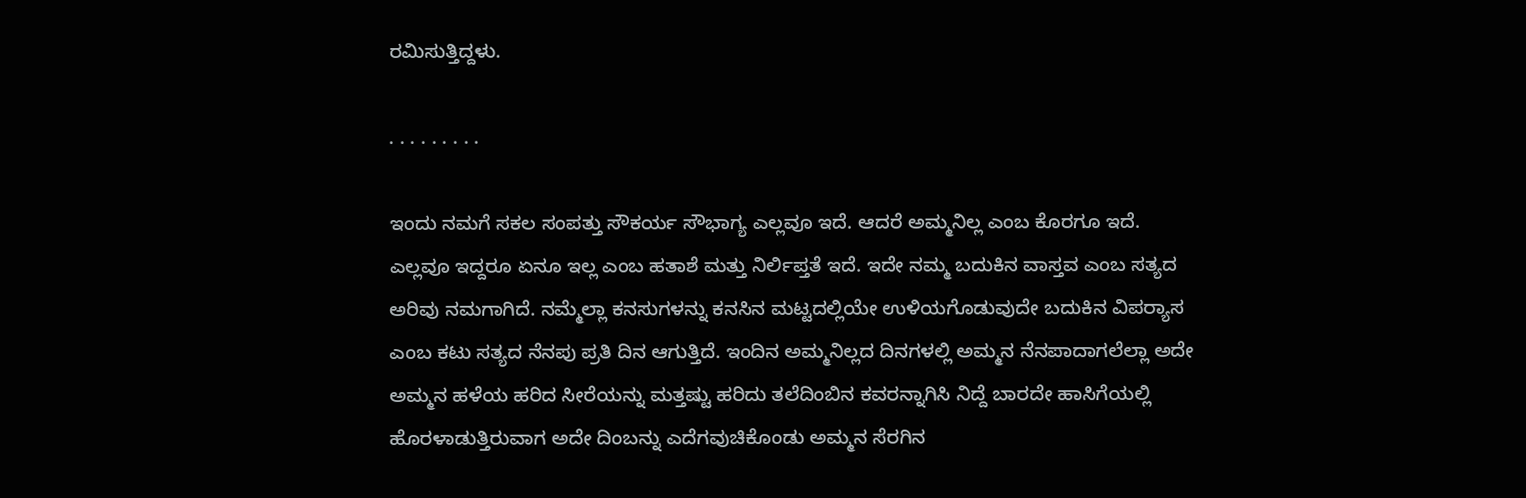ರಮಿಸುತ್ತಿದ್ದಳು.

. . . . . . . . .

ಇಂದು ನಮಗೆ ಸಕಲ ಸಂಪತ್ತು ಸೌಕರ್ಯ ಸೌಭಾಗ್ಯ ಎಲ್ಲವೂ ಇದೆ. ಆದರೆ ಅಮ್ಮನಿಲ್ಲ ಎಂಬ ಕೊರಗೂ ಇದೆ. ಎಲ್ಲವೂ ಇದ್ದರೂ ಏನೂ ಇಲ್ಲ ಎಂಬ ಹತಾಶೆ ಮತ್ತು ನಿರ್ಲಿಪ್ತತೆ ಇದೆ. ಇದೇ ನಮ್ಮ ಬದುಕಿನ ವಾಸ್ತವ ಎಂಬ ಸತ್ಯದ ಅರಿವು ನಮಗಾಗಿದೆ. ನಮ್ಮೆಲ್ಲಾ ಕನಸುಗಳನ್ನು ಕನಸಿನ ಮಟ್ಟದಲ್ಲಿಯೇ ಉಳಿಯಗೊಡುವುದೇ ಬದುಕಿನ ವಿಪರ‍್ಯಾಸ ಎಂಬ ಕಟು ಸತ್ಯದ ನೆನಪು ಪ್ರತಿ ದಿನ ಆಗುತ್ತಿದೆ. ಇಂದಿನ ಅಮ್ಮನಿಲ್ಲದ ದಿನಗಳಲ್ಲಿ ಅಮ್ಮನ ನೆನಪಾದಾಗಲೆಲ್ಲಾ ಅದೇ ಅಮ್ಮನ ಹಳೆಯ ಹರಿದ ಸೀರೆಯನ್ನು ಮತ್ತಷ್ಟು ಹರಿದು ತಲೆದಿಂಬಿನ ಕವರನ್ನಾಗಿಸಿ ನಿದ್ದೆ ಬಾರದೇ ಹಾಸಿಗೆಯಲ್ಲಿ ಹೊರಳಾಡುತ್ತಿರುವಾಗ ಅದೇ ದಿಂಬನ್ನು ಎದೆಗವುಚಿಕೊಂಡು ಅಮ್ಮನ ಸೆರಗಿನ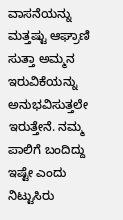ವಾಸನೆಯನ್ನು ಮತ್ತಷ್ಟು ಆಘ್ರಾಣಿ ಸುತ್ತಾ ಅಮ್ಮನ ಇರುವಿಕೆಯನ್ನು ಅನುಭವಿಸುತ್ತಲೇ ಇರುತ್ತೇನೆ. ನಮ್ಮ ಪಾಲಿಗೆ ಬಂದಿದ್ದು ಇಷ್ಟೇ ಎಂದು ನಿಟ್ಟುಸಿರು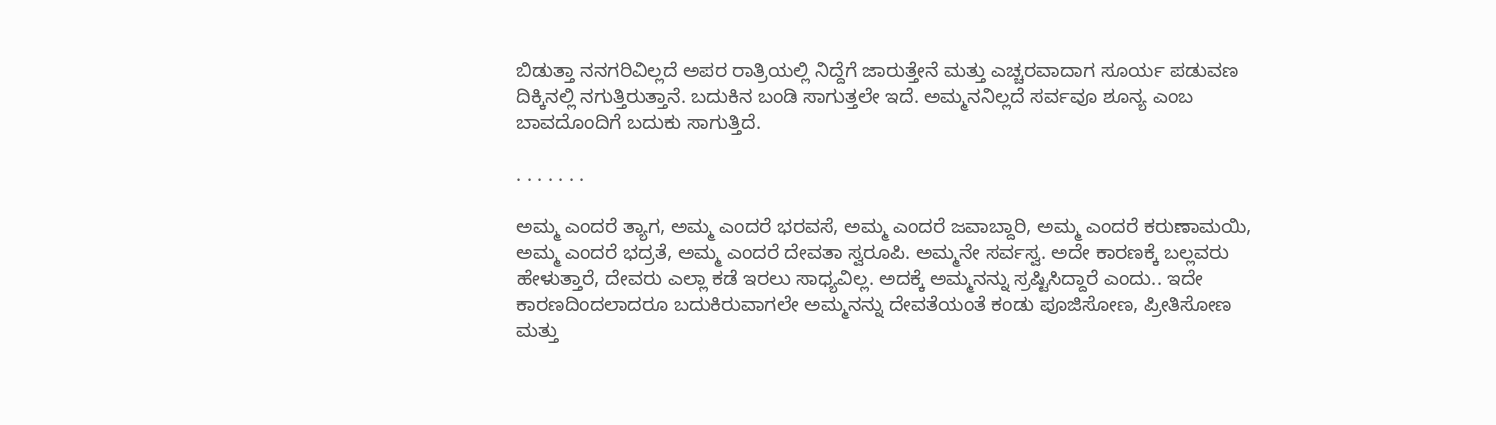ಬಿಡುತ್ತಾ ನನಗರಿವಿಲ್ಲದೆ ಅಪರ ರಾತ್ರಿಯಲ್ಲಿ ನಿದ್ದೆಗೆ ಜಾರುತ್ತೇನೆ ಮತ್ತು ಎಚ್ಚರವಾದಾಗ ಸೂರ್ಯ ಪಡುವಣ ದಿಕ್ಕಿನಲ್ಲಿ ನಗುತ್ತಿರುತ್ತಾನೆ. ಬದುಕಿನ ಬಂಡಿ ಸಾಗುತ್ತಲೇ ಇದೆ. ಅಮ್ಮನನಿಲ್ಲದೆ ಸರ್ವವೂ ಶೂನ್ಯ ಎಂಬ ಬಾವದೊಂದಿಗೆ ಬದುಕು ಸಾಗುತ್ತಿದೆ.

. . . . . . .

ಅಮ್ಮ ಎಂದರೆ ತ್ಯಾಗ, ಅಮ್ಮ ಎಂದರೆ ಭರವಸೆ, ಅಮ್ಮ ಎಂದರೆ ಜವಾಬ್ದಾರಿ, ಅಮ್ಮ ಎಂದರೆ ಕರುಣಾಮಯಿ, ಅಮ್ಮ ಎಂದರೆ ಭದ್ರತೆ, ಅಮ್ಮ ಎಂದರೆ ದೇವತಾ ಸ್ವರೂಪಿ. ಅಮ್ಮನೇ ಸರ್ವಸ್ವ. ಅದೇ ಕಾರಣಕ್ಕೆ ಬಲ್ಲವರು ಹೇಳುತ್ತಾರೆ, ದೇವರು ಎಲ್ಲಾ ಕಡೆ ಇರಲು ಸಾಧ್ಯವಿಲ್ಲ. ಅದಕ್ಕೆ ಅಮ್ಮನನ್ನು ಸ್ರಷ್ಟಿಸಿದ್ದಾರೆ ಎಂದು.. ಇದೇ ಕಾರಣದಿಂದಲಾದರೂ ಬದುಕಿರುವಾಗಲೇ ಅಮ್ಮನನ್ನು ದೇವತೆಯಂತೆ ಕಂಡು ಪೂಜಿಸೋಣ, ಪ್ರೀತಿಸೋಣ ಮತ್ತು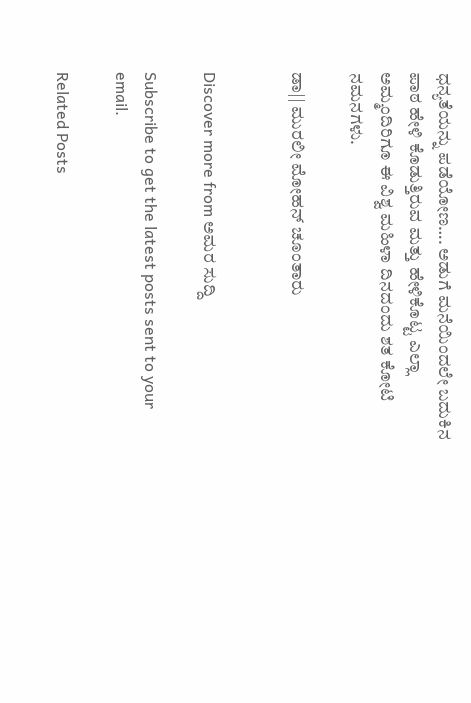ಧನ್ಯತೆಯನ್ನು ಪಡೆಯೋಣ…. ಅಡುಗೆ ಮನೆಯಿಂದಲೇ ಬದುಕಿನ ಪಾಠ ಹೇಳಿ ಕೊಡುತ್ತಿರುವ ಮತ್ತು ಹೇಳಿಕೊಟ್ಟ ಎಲ್ಲಾ ಅಮ್ಮಂದಿರಿಗೂ ಈ ವಿಶ್ವ ಮಹಿಳಾ ದಿನದಂದು ಶತ ಕೋಟಿ ನಮನಗಳು.

ಡಾ|| ಮುರಲೀ ಮೋಹನ್‌ ಚೂಂತಾರು


Discover more from ಅಮರ ಸುದ್ದಿ

Subscribe to get the latest posts sent to your email.

Related Posts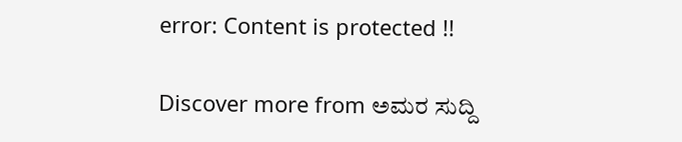error: Content is protected !!

Discover more from ಅಮರ ಸುದ್ದಿ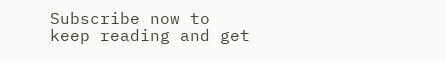Subscribe now to keep reading and get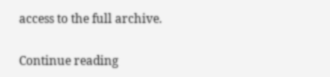access to the full archive.

Continue reading